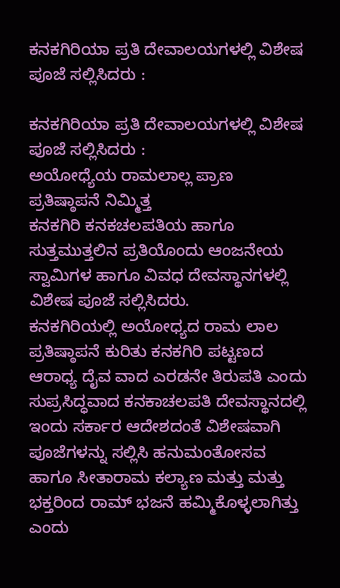ಕನಕಗಿರಿಯಾ ಪ್ರತಿ ದೇವಾಲಯಗಳಲ್ಲಿ ವಿಶೇಷ ಪೂಜೆ ಸಲ್ಲಿಸಿದರು :

ಕನಕಗಿರಿಯಾ ಪ್ರತಿ ದೇವಾಲಯಗಳಲ್ಲಿ ವಿಶೇಷ ಪೂಜೆ ಸಲ್ಲಿಸಿದರು :
ಅಯೋಧ್ಯೆಯ ರಾಮಲಾಲ್ಲ ಪ್ರಾಣ ಪ್ರತಿಷ್ಠಾಪನೆ ನಿಮ್ಮಿತ್ತ
ಕನಕಗಿರಿ ಕನಕಚಲಪತಿಯ ಹಾಗೂ ಸುತ್ತಮುತ್ತಲಿನ ಪ್ರತಿಯೊಂದು ಆಂಜನೇಯ ಸ್ವಾಮಿಗಳ ಹಾಗೂ ವಿವಧ ದೇವಸ್ಥಾನಗಳಲ್ಲಿ ವಿಶೇಷ ಪೂಜೆ ಸಲ್ಲಿಸಿದರು.
ಕನಕಗಿರಿಯಲ್ಲಿ ಅಯೋಧ್ಯದ ರಾಮ ಲಾಲ ಪ್ರತಿಷ್ಠಾಪನೆ ಕುರಿತು ಕನಕಗಿರಿ ಪಟ್ಟಣದ ಆರಾಧ್ಯ ದೈವ ವಾದ ಎರಡನೇ ತಿರುಪತಿ ಎಂದು ಸುಪ್ರಸಿದ್ಧವಾದ ಕನಕಾಚಲಪತಿ ದೇವಸ್ಥಾನದಲ್ಲಿ ಇಂದು ಸರ್ಕಾರ ಆದೇಶದಂತೆ ವಿಶೇಷವಾಗಿ ಪೂಜೆಗಳನ್ನು ಸಲ್ಲಿಸಿ ಹನುಮಂತೋಸವ ಹಾಗೂ ಸೀತಾರಾಮ ಕಲ್ಯಾಣ ಮತ್ತು ಮತ್ತು ಭಕ್ತರಿಂದ ರಾಮ್ ಭಜನೆ ಹಮ್ಮಿಕೊಳ್ಳಲಾಗಿತ್ತು ಎಂದು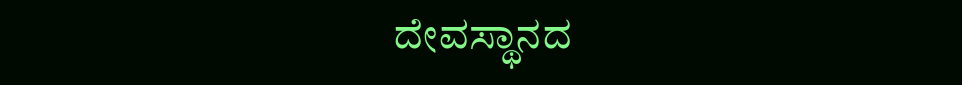ದೇವಸ್ಥಾನದ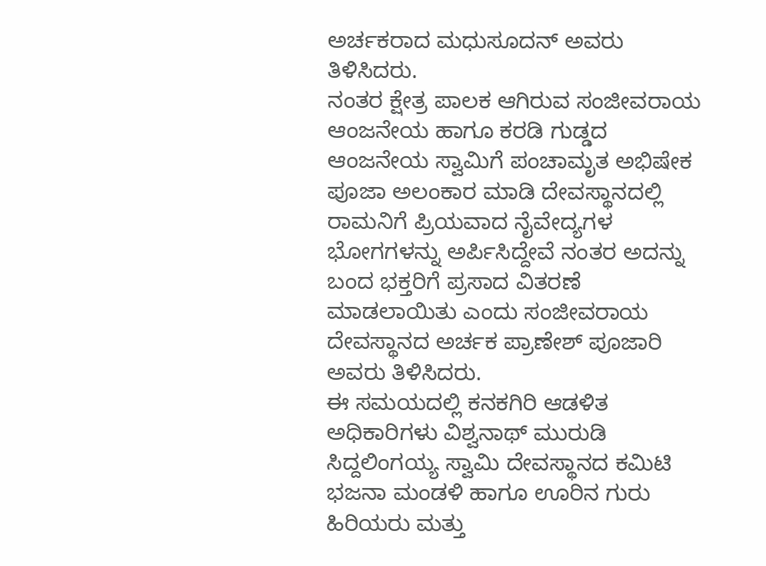ಅರ್ಚಕರಾದ ಮಧುಸೂದನ್ ಅವರು ತಿಳಿಸಿದರು.
ನಂತರ ಕ್ಷೇತ್ರ ಪಾಲಕ ಆಗಿರುವ ಸಂಜೀವರಾಯ ಆಂಜನೇಯ ಹಾಗೂ ಕರಡಿ ಗುಡ್ಡದ ಆಂಜನೇಯ ಸ್ವಾಮಿಗೆ ಪಂಚಾಮೃತ ಅಭಿಷೇಕ ಪೂಜಾ ಅಲಂಕಾರ ಮಾಡಿ ದೇವಸ್ಥಾನದಲ್ಲಿ ರಾಮನಿಗೆ ಪ್ರಿಯವಾದ ನೈವೇದ್ಯಗಳ ಭೋಗಗಳನ್ನು ಅರ್ಪಿಸಿದ್ದೇವೆ ನಂತರ ಅದನ್ನು ಬಂದ ಭಕ್ತರಿಗೆ ಪ್ರಸಾದ ವಿತರಣೆ ಮಾಡಲಾಯಿತು ಎಂದು ಸಂಜೀವರಾಯ ದೇವಸ್ಥಾನದ ಅರ್ಚಕ ಪ್ರಾಣೇಶ್ ಪೂಜಾರಿ ಅವರು ತಿಳಿಸಿದರು.
ಈ ಸಮಯದಲ್ಲಿ ಕನಕಗಿರಿ ಆಡಳಿತ ಅಧಿಕಾರಿಗಳು ವಿಶ್ವನಾಥ್ ಮುರುಡಿ ಸಿದ್ದಲಿಂಗಯ್ಯ ಸ್ವಾಮಿ ದೇವಸ್ಥಾನದ ಕಮಿಟಿ ಭಜನಾ ಮಂಡಳಿ ಹಾಗೂ ಊರಿನ ಗುರು ಹಿರಿಯರು ಮತ್ತು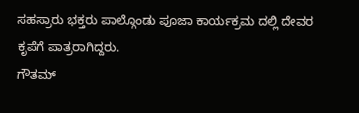ಸಹಸ್ರಾರು ಭಕ್ತರು ಪಾಲ್ಗೊಂಡು ಪೂಜಾ ಕಾರ್ಯಕ್ರಮ ದಲ್ಲಿ ದೇವರ ಕೃಪೆಗೆ ಪಾತ್ರರಾಗಿದ್ದರು.
ಗೌತಮ್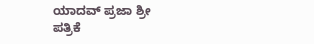ಯಾದವ್ ಪ್ರಜಾ ಶ್ರೀ ಪತ್ರಿಕೆ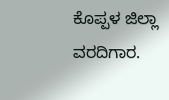ಕೊಪ್ಪಳ ಜಿಲ್ಲಾ ವರದಿಗಾರ.